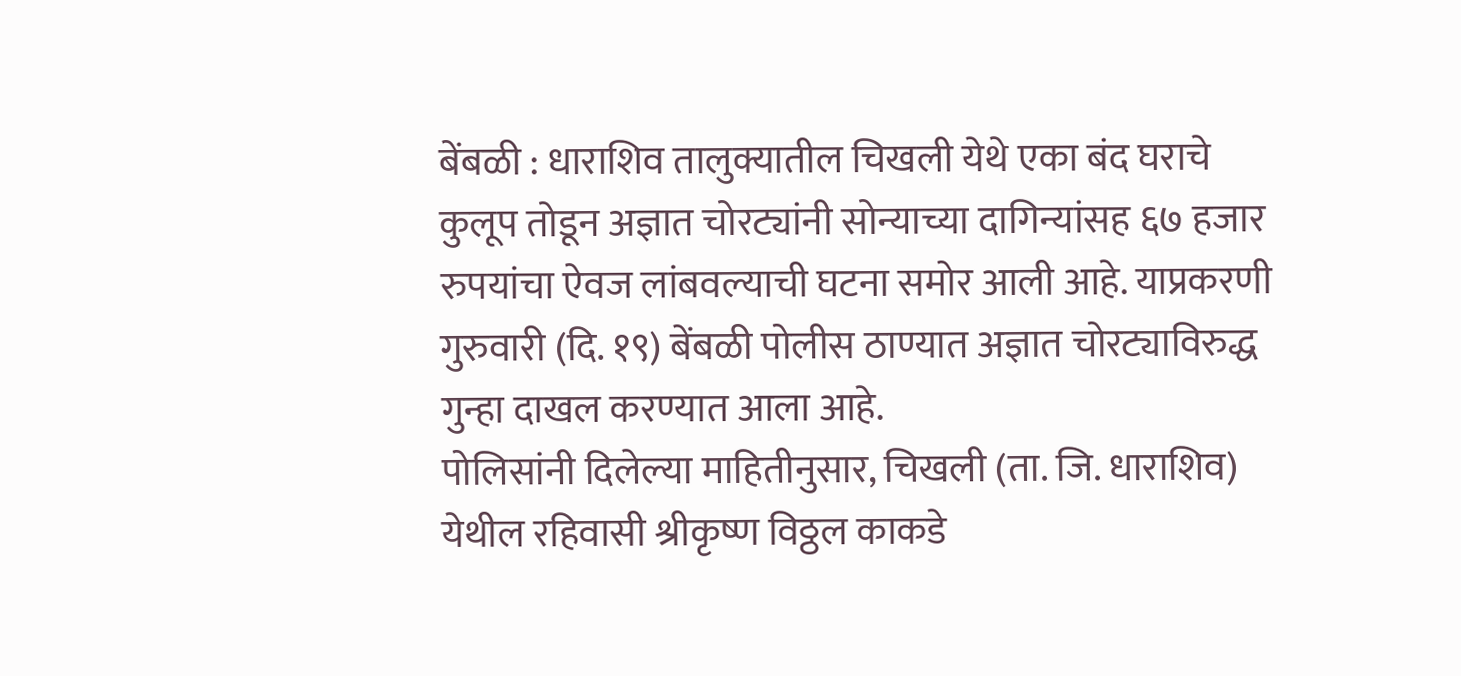बेंबळी : धाराशिव तालुक्यातील चिखली येथे एका बंद घराचे कुलूप तोडून अज्ञात चोरट्यांनी सोन्याच्या दागिन्यांसह ६७ हजार रुपयांचा ऐवज लांबवल्याची घटना समोर आली आहे. याप्रकरणी गुरुवारी (दि. १९) बेंबळी पोलीस ठाण्यात अज्ञात चोरट्याविरुद्ध गुन्हा दाखल करण्यात आला आहे.
पोलिसांनी दिलेल्या माहितीनुसार, चिखली (ता. जि. धाराशिव) येथील रहिवासी श्रीकृष्ण विठ्ठल काकडे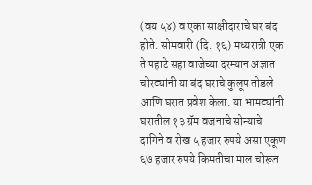(वय ५४) व एका साक्षीदाराचे घर बंद होते. सोमवारी (दि. १६) मध्यरात्री एक ते पहाटे सहा वाजेच्या दरम्यान अज्ञात चोरट्यांनी या बंद घराचे कुलूप तोडले आणि घरात प्रवेश केला. या भामट्यांनी घरातील १३ ग्रॅम वजनाचे सोन्याचे दागिने व रोख ५ हजार रुपये असा एकूण ६७ हजार रुपये किमतीचा माल चोरून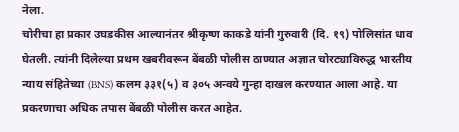नेला.
चोरीचा हा प्रकार उघडकीस आल्यानंतर श्रीकृष्ण काकडे यांनी गुरुवारी (दि. १९) पोलिसांत धाव घेतली. त्यांनी दिलेल्या प्रथम खबरीवरून बेंबळी पोलीस ठाण्यात अज्ञात चोरट्याविरुद्ध भारतीय न्याय संहितेच्या (BNS) कलम ३३१(५) व ३०५ अन्वये गुन्हा दाखल करण्यात आला आहे. या प्रकरणाचा अधिक तपास बेंबळी पोलीस करत आहेत.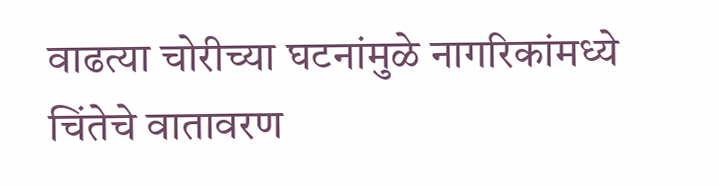वाढत्या चोरीच्या घटनांमुळे नागरिकांमध्ये चिंतेचे वातावरण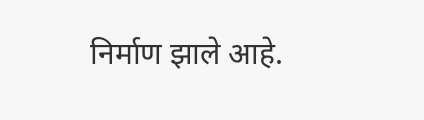निर्माण झाले आहे.